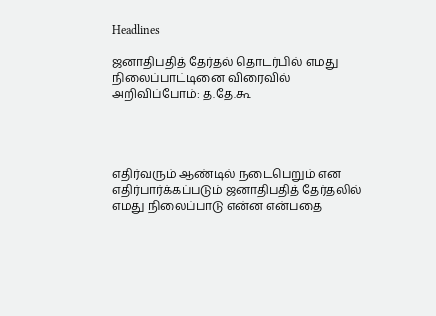Headlines

ஜனாதிபதித் தேர்தல் தொடர்பில் எமது நிலைப்பாட்டினை விரைவில் அறிவிப்போம்: த.தே.கூ




எதிர்வரும் ஆண்டில் நடைபெறும் என எதிர்பார்க்கப்படும் ஜனாதிபதித் தேர்தலில் எமது நிலைப்பாடு என்ன என்பதை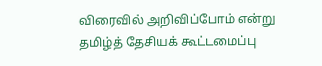விரைவில் அறிவிப்போம் என்று தமிழ்த் தேசியக் கூட்டமைப்பு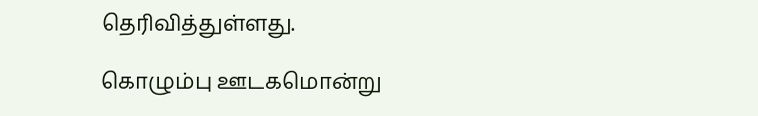தெரிவித்துள்ளது.

கொழும்பு ஊடகமொன்று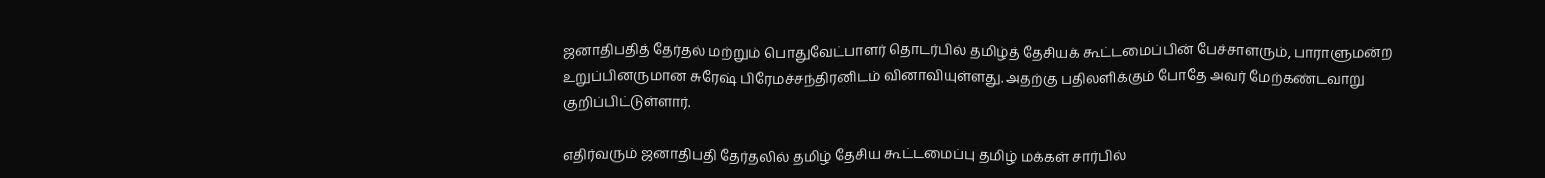ஜனாதிபதித் தேர்தல் மற்றும் பொதுவேட்பாளர் தொடர்பில் தமிழ்த் தேசியக் கூட்டமைப்பின் பேச்சாளரும், பாராளுமன்ற உறுப்பினருமான சுரேஷ் பிரேமச்சந்திரனிடம் வினாவியுள்ளது. அதற்கு பதிலளிக்கும் போதே அவர் மேற்கண்டவாறு குறிப்பிட்டுள்ளார்.

எதிர்வரும் ஜனாதிபதி தேர்தலில் தமிழ் தேசிய கூட்டமைப்பு தமிழ் மக்கள் சார்பில்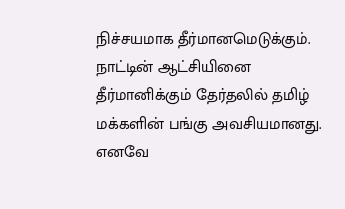நிச்சயமாக தீர்மானமெடுக்கும். நாட்டின் ஆட்சியினை தீர்மானிக்கும் தேர்தலில் தமிழ் மக்களின் பங்கு அவசியமானது. எனவே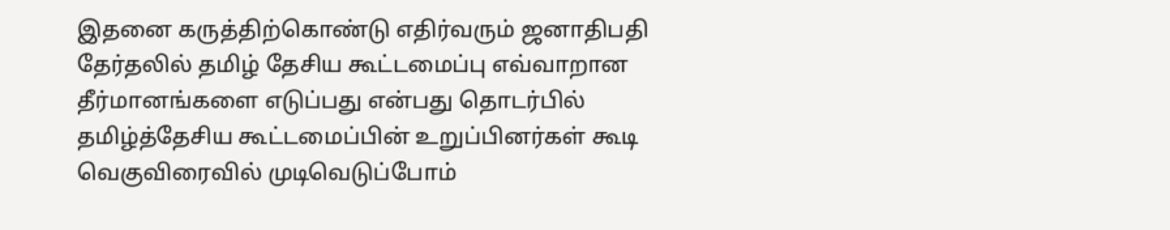இதனை கருத்திற்கொண்டு எதிர்வரும் ஜனாதிபதி தேர்தலில் தமிழ் தேசிய கூட்டமைப்பு எவ்வாறான தீர்மானங்களை எடுப்பது என்பது தொடர்பில் தமிழ்த்தேசிய கூட்டமைப்பின் உறுப்பினர்கள் கூடி வெகுவிரைவில் முடிவெடுப்போம்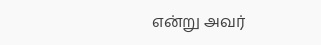என்று அவர்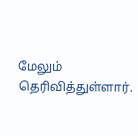மேலும் தெரிவித்துள்ளார்.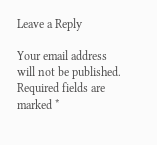Leave a Reply

Your email address will not be published. Required fields are marked *